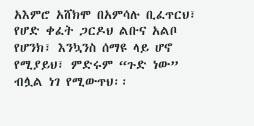አእምሮ አሸክሞ በአምሳሉ ቢፈጥርህ፣ የሆድ ቀፈት ጋርዶህ ልቡና አልቦ የሆንክ፣ እንኳንስ ሰማዩ ላይ ሆኖ የሚያይህ፣ ምድሩም “ጉድ ነው” ብሏል ነገ የሚውጥህ፡፡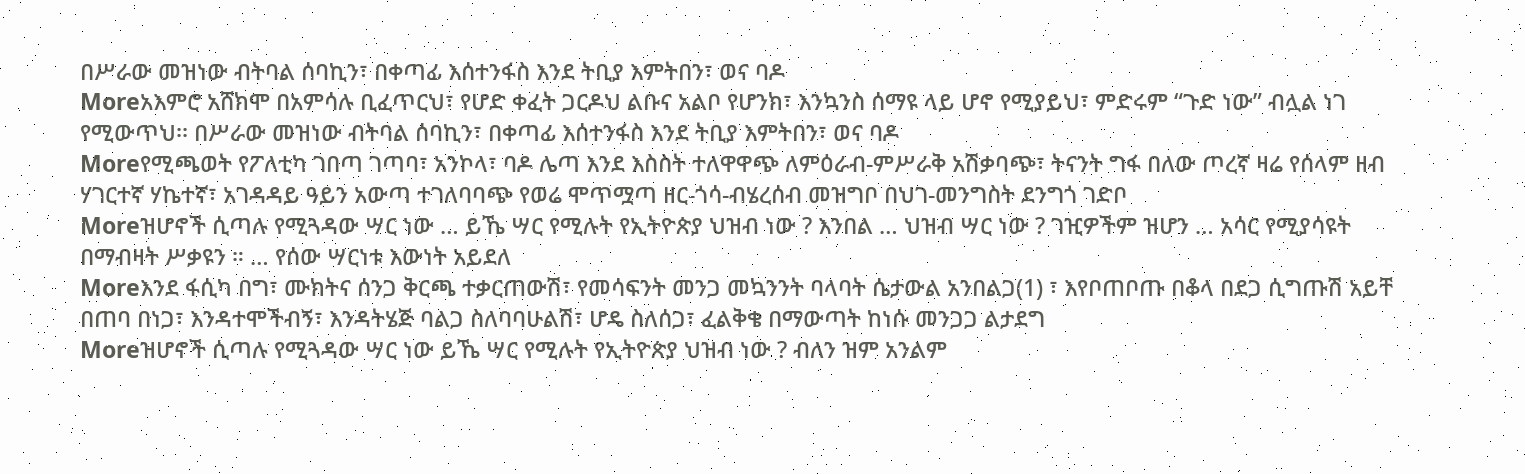በሥራው መዝነው ብትባል ሰባኪን፣ በቀጣፊ እሰተንፋስ እንደ ትቢያ እምትበን፣ ወና ባዶ
Moreአእምሮ አሸክሞ በአምሳሉ ቢፈጥርህ፣ የሆድ ቀፈት ጋርዶህ ልቡና አልቦ የሆንክ፣ እንኳንስ ሰማዩ ላይ ሆኖ የሚያይህ፣ ምድሩም “ጉድ ነው” ብሏል ነገ የሚውጥህ፡፡ በሥራው መዝነው ብትባል ሰባኪን፣ በቀጣፊ እሰተንፋስ እንደ ትቢያ እምትበን፣ ወና ባዶ
Moreየሚጫወት የፖለቲካ ገበጣ ገጣባ፣ አንኮላ፣ ባዶ ሌጣ እንደ እስስት ተለዋዋጭ ለምዕራብ-ምሥራቅ አሽቃባጭ፣ ትናንት ግፋ በለው ጦረኛ ዛሬ የሰላም ዘብ ሃገርተኛ ሃኬተኛ፣ አገዳዳይ ዓይን አውጣ ተገለባባጭ የወሬ ሞጥሟጣ ዘር-ጎሳ-ብሄረሰብ መዝግቦ በህገ-መንግስት ደንግጎ ገድቦ
Moreዝሆኖች ሲጣሉ የሚጓዳው ሣር ነው … ይኼ ሣር የሚሉት የኢትዮጵያ ህዝብ ነው ? እንበል … ህዝብ ሣር ነው ? ገዢዎችም ዝሆን … አሳር የሚያሳዩት በማብዛት ሥቃዩን ። … የሰው ሣርነቱ እውነት አይደለ
Moreእንደ ፋሲካ በግ፣ ሙክትና ሰንጋ ቅርጫ ተቃርጠውሽ፣ የመሳፍንት መንጋ መኳንንት ባላባት ሴታውል አንበልጋ(1) ፣ እየቦጠቦጡ በቆላ በደጋ ሲግጡሽ አይቸ በጠባ በነጋ፣ እንዳተሞችብኝ፣ እንዳትሄጅ ባልጋ ስለባባሁልሽ፣ ሆዴ ስለሰጋ፣ ፈልቅቄ በማውጣት ከነሱ መንጋጋ ልታደግ
Moreዝሆኖች ሲጣሉ የሚጓዳው ሣር ነው ይኼ ሣር የሚሉት የኢትዮጵያ ህዝብ ነው ? ብለን ዝም አንልም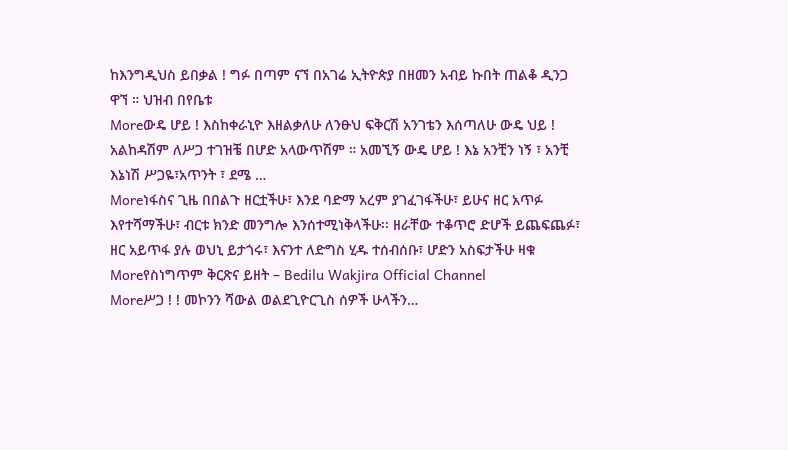ከእንግዲህስ ይበቃል ! ግፉ በጣም ናኘ በአገሬ ኢትዮጵያ በዘመን አብይ ኩበት ጠልቆ ዲንጋ ዋኘ ። ህዝብ በየቤቱ
Moreውዴ ሆይ ! እስከቀራኒዮ እዘልቃለሁ ለንፁህ ፍቅርሽ አንገቴን እሰጣለሁ ውዴ ህይ ! አልከዳሽም ለሥጋ ተገዝቼ በሆድ አላውጥሽም ። አመኚኝ ውዴ ሆይ ! እኔ አንቺን ነኝ ፣ አንቺ እኔነሽ ሥጋዬ፣አጥንት ፣ ደሜ …
Moreነፋስና ጊዜ በበልጉ ዘርቷችሁ፣ እንደ ባድማ አረም ያገፈገፋችሁ፣ ይሁና ዘር አጥፉ እየተሻማችሁ፣ ብርቱ ክንድ መንግሎ እንሰተሚነቅላችሁ፡፡ ዘራቸው ተቆጥሮ ድሆች ይጨፍጨፉ፣ ዘር አይጥፋ ያሉ ወህኒ ይታጎሩ፣ እናንተ ለድግስ ሂዱ ተሰብሰቡ፣ ሆድን አስፍታችሁ ዛቁ
Moreየስነግጥም ቅርጽና ይዘት – Bedilu Wakjira Official Channel
Moreሥጋ ! ! መኮንን ሻውል ወልደጊዮርጊስ ሰዎች ሁላችን…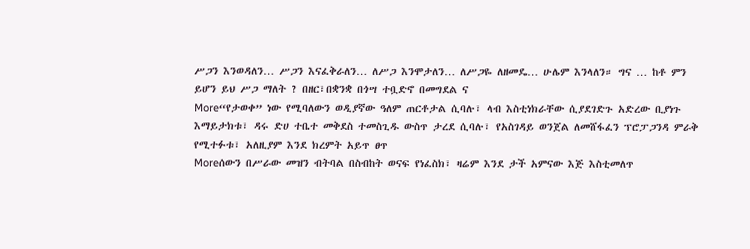ሥጋን እንወዳለን… ሥጋን እናፈቅራለን… ለሥጋ እንሞታለን… ለሥጋዬ ለዘመዴ… ሁሌም እንላለን። ግና … ከቶ ምን ይሆን ይህ ሥጋ ማለት ? በዘር፣በቋንቋ በጎሣ ተቧድኖ በመግደል ና
More“የታወቀ” ነው የሚባለውን ወዲያኛው ዓለም ጠርቶታል ሲባሉ፣ ላብ እስቲነክራቸው ሲያደገድጉ አድረው ቢያነጉ እማይታክቱ፣ ዳሩ ድሀ ተቤተ መቅደስ ተመስጊዱ ውስጥ ታረደ ሲባሉ፣ የአስገዳይ ወንጀል ለመሸፋፈን ፕሮፓጋንዳ ምራቅ የሚተፉቱ፣ አለዚያም እንደ ክረምት አይጥ ፀጥ
Moreሰውን በሥራው መዝን ብትባል በስብከት ወናፍ የነፈስክ፣ ዛሬም እንደ ታች አምናው እጅ እስቲመለጥ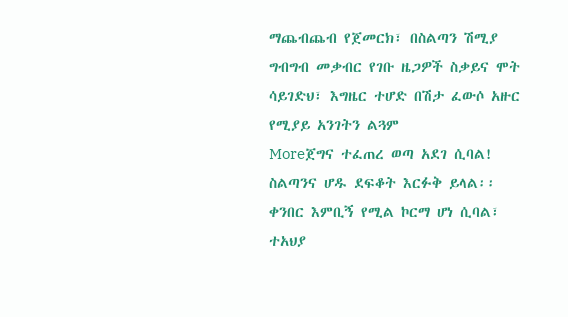ማጨብጨብ የጀመርክ፣ በስልጣን ሽሚያ ግብግብ መቃብር የገቡ ዜጋዎች ስቃይና ሞት ሳይገድህ፣ እግዜር ተሆድ በሽታ ፈውሶ አዙር የሚያይ አንገትን ልጓም
Moreጀግና ተፈጠረ ወጣ አደገ ሲባል! ስልጣንና ሆዱ ደፍቆት እርፉቅ ይላል፡፡ ቀንበር እምቢኝ የሚል ኮርማ ሆነ ሲባል፣ ተአህያ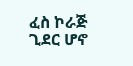ፈስ ኮራጅ ጊደር ሆኖ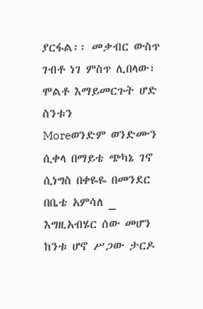ያርፋል፡፡ መቃብር ውስጥ ገብቶ ነገ ምስጥ ሊበላው፣ ሞልቶ እማይመርጉት ሆድ ስንቱን
Moreወንድም ወንድሙን ሲቀላ በማይቴ ጭካኔ ገኖ ሲነግስ በቀዬዬ በመንደር በቤቴ አምሳለ _ እግዚአብሄር ሰው መሆን ከንቱ ሆኖ ሥጋው ታርዶ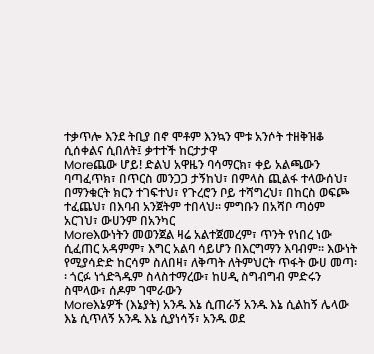ተቃጥሎ እንደ ትቢያ በኖ ሞቶም እንኳን ሞቱ አንሶት ተዘቅዝቆ ሲሰቀልና ሲበለት፤ ቃተተች ከርታታዋ
Moreጨው ሆይ! ድልህ አዋዜን ባሳማርክ፣ ቀይ አልጫውን ባጣፈጥክ፣ በጥርስ መንጋጋ ታኝከህ፣ በምላስ ጪልፋ ተላውሰህ፣ በማንቁርት ክርን ተገፍተህ፣ የጉረሮን ቦይ ተሻግረህ፣ በከርስ ወፍጮ ተፈጨህ፣ በእባብ አንጀትም ተበላህ፡፡ ምግቡን በአሻቦ ጣዕም አርገህ፣ ውሀንም በአንካር
Moreእውነትን መወንጀል ዛሬ አልተጀመረም፣ ጥንት የነበረ ነው ሲፈጠር አዳምም፣ እግር አልባ ሳይሆን በእርግማን እባብም፡፡ እውነት የሚያሳድድ ከርሳም ስለበዛ፣ ለቅጣት ለትምህርት ጥፋት ውሀ መጣ፡፡ ጎርፉ ነጎድጓዱም ስላስተማረው፣ ከሀዲ ስግብግብ ምድሩን ስሞላው፣ ሰዶም ገሞራውን
Moreእኔዎች (እኔያት) አንዱ እኔ ሲጠራኝ አንዱ እኔ ሲልከኝ ሌላው እኔ ሲጥለኝ አንዱ እኔ ሲያነሳኝ፣ አንዱ ወደ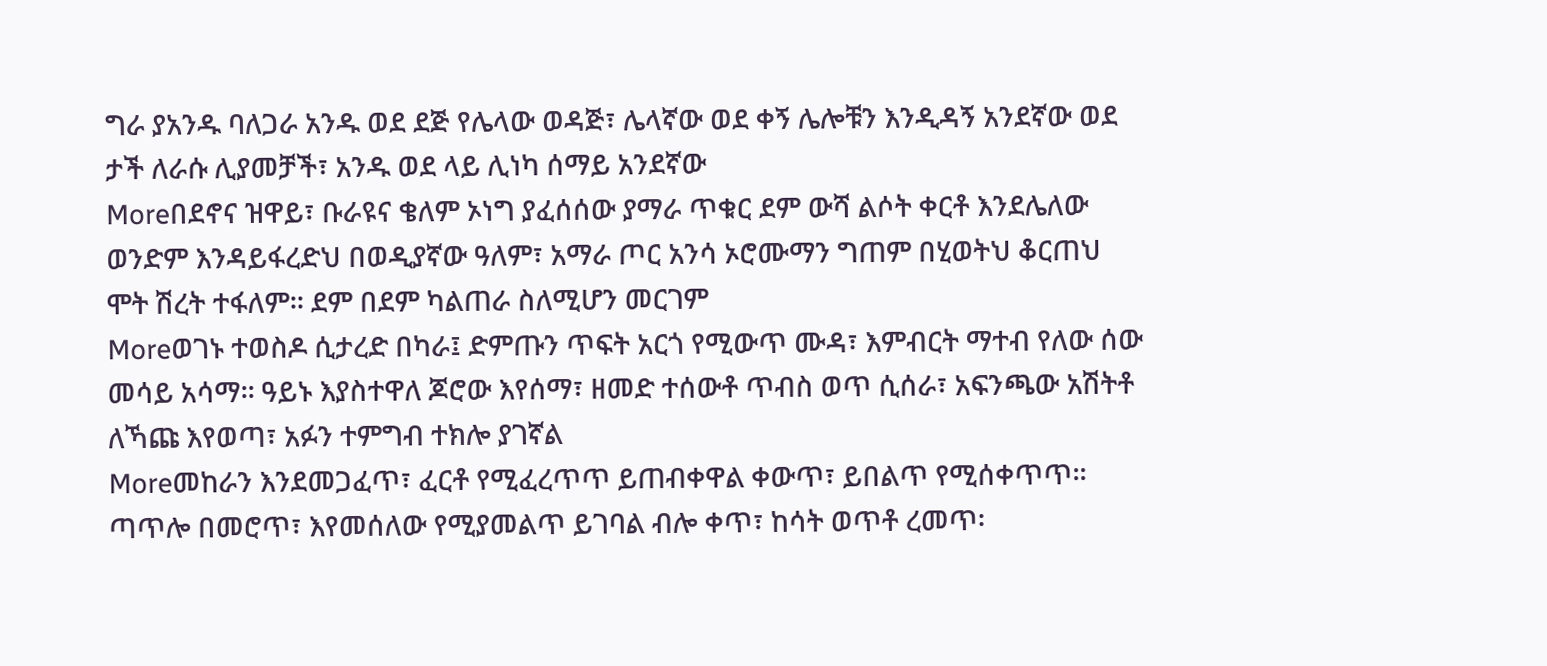ግራ ያአንዱ ባለጋራ አንዱ ወደ ደጅ የሌላው ወዳጅ፣ ሌላኛው ወደ ቀኝ ሌሎቹን እንዲዳኝ አንደኛው ወደ ታች ለራሱ ሊያመቻች፣ አንዱ ወደ ላይ ሊነካ ሰማይ አንደኛው
Moreበደኖና ዝዋይ፣ ቡራዩና ቄለም ኦነግ ያፈሰሰው ያማራ ጥቁር ደም ውሻ ልሶት ቀርቶ እንደሌለው ወንድም እንዳይፋረድህ በወዲያኛው ዓለም፣ አማራ ጦር አንሳ ኦሮሙማን ግጠም በሂወትህ ቆርጠህ ሞት ሽረት ተፋለም፡፡ ደም በደም ካልጠራ ስለሚሆን መርገም
Moreወገኑ ተወስዶ ሲታረድ በካራ፤ ድምጡን ጥፍት አርጎ የሚውጥ ሙዳ፣ እምብርት ማተብ የለው ሰው መሳይ አሳማ፡፡ ዓይኑ እያስተዋለ ጆሮው እየሰማ፣ ዘመድ ተሰውቶ ጥብስ ወጥ ሲሰራ፣ አፍንጫው አሽትቶ ለኻጩ እየወጣ፣ አፉን ተምግብ ተክሎ ያገኛል
Moreመከራን እንደመጋፈጥ፣ ፈርቶ የሚፈረጥጥ ይጠብቀዋል ቀውጥ፣ ይበልጥ የሚሰቀጥጥ፡፡ ጣጥሎ በመሮጥ፣ እየመሰለው የሚያመልጥ ይገባል ብሎ ቀጥ፣ ከሳት ወጥቶ ረመጥ፡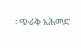፡ ጭራቅ አሕመድ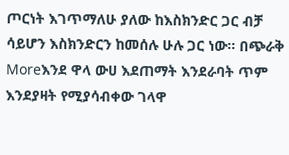ጦርነት እገጥማለሁ ያለው ከእስክንድር ጋር ብቻ ሳይሆን እስክንድርን ከመሰሉ ሁሉ ጋር ነው፡፡ በጭራቅ
Moreእንደ ዋላ ውሀ እደጠማት እንደራባት ጥም እንደያዛት የሚያሳብቀው ገላዋ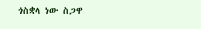ጎስቋላ ነው ስጋዋ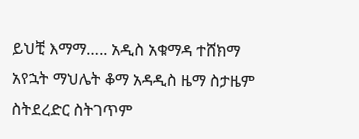ይህቺ እማማ….. አዲስ አቁማዳ ተሸክማ አየኋት ማህሌት ቆማ አዳዲስ ዜማ ስታዜም ስትደረድር ስትገጥም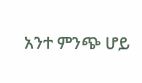አንተ ምንጭ ሆይ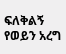ፍለቅልኝ የወይን አረግ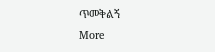ጥመቅልኝ
More